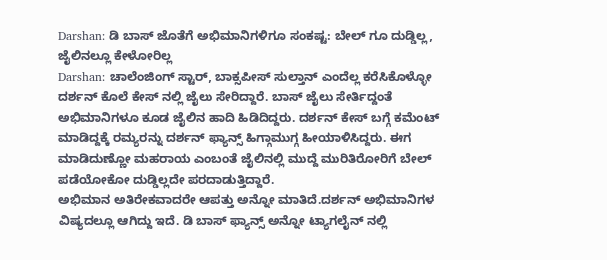Darshan: ಡಿ ಬಾಸ್ ಜೊತೆಗೆ ಅಭಿಮಾನಿಗಳಿಗೂ ಸಂಕಷ್ಟ: ಬೇಲ್ ಗೂ ದುಡ್ಡಿಲ್ಲ, ಜೈಲಿನಲ್ಲೂ ಕೇಳೋರಿಲ್ಲ
Darshan: ಚಾಲೆಂಜಿಂಗ್ ಸ್ಟಾರ್, ಬಾಕ್ಸಪೀಸ್ ಸುಲ್ತಾನ್ ಎಂದೆಲ್ಲ ಕರೆಸಿಕೊಳ್ಳೋ ದರ್ಶನ್ ಕೊಲೆ ಕೇಸ್ ನಲ್ಲಿ ಜೈಲು ಸೇರಿದ್ದಾರೆ. ಬಾಸ್ ಜೈಲು ಸೇರ್ತಿದ್ದಂತೆ ಅಭಿಮಾನಿಗಳೂ ಕೂಡ ಜೈಲಿನ ಹಾದಿ ಹಿಡಿದಿದ್ದರು. ದರ್ಶನ್ ಕೇಸ್ ಬಗ್ಗೆ ಕಮೆಂಟ್ ಮಾಡಿದ್ದಕ್ಕೆ ರಮ್ಯರನ್ನು ದರ್ಶನ್ ಫ್ಯಾನ್ಸ್ ಹಿಗ್ಗಾಮುಗ್ಗ ಹೀಯಾಳಿಸಿದ್ದರು. ಈಗ ಮಾಡಿದುಣ್ಣೋ ಮಹರಾಯ ಎಂಬಂತೆ ಜೈಲಿನಲ್ಲಿ ಮುದ್ದೆ ಮುರಿತಿರೋರಿಗೆ ಬೇಲ್ ಪಡೆಯೋಕೋ ದುಡ್ಡಿಲ್ಲದೇ ಪರದಾಡುತ್ತಿದ್ದಾರೆ.
ಅಭಿಮಾನ ಅತಿರೇಕವಾದರೇ ಆಪತ್ತು ಅನ್ನೋ ಮಾತಿದೆ.ದರ್ಶನ್ ಅಭಿಮಾನಿಗಳ ವಿಷ್ಯದಲ್ಲೂ ಆಗಿದ್ದು ಇದೆ. ಡಿ ಬಾಸ್ ಫ್ಯಾನ್ಸ್ ಅನ್ನೋ ಟ್ಯಾಗಲೈನ್ ನಲ್ಲಿ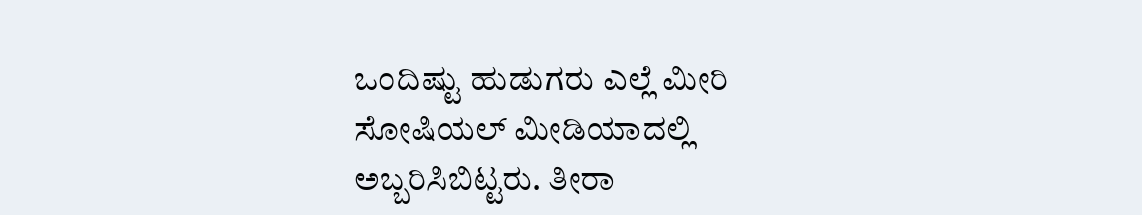ಒಂದಿಷ್ಟು ಹುಡುಗರು ಎಲ್ಲೆ ಮೀರಿ ಸೋಷಿಯಲ್ ಮೀಡಿಯಾದಲ್ಲಿ ಅಬ್ಬರಿಸಿಬಿಟ್ಟರು. ತೀರಾ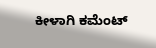ಕೀಳಾಗಿ ಕಮೆಂಟ್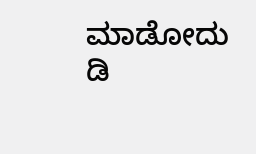ಮಾಡೋದು ಡಿ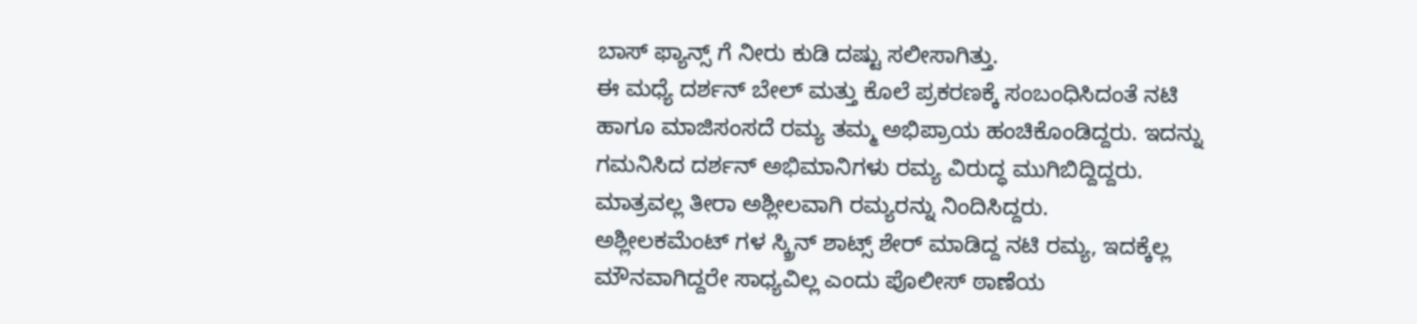ಬಾಸ್ ಫ್ಯಾನ್ಸ್ ಗೆ ನೀರು ಕುಡಿ ದಷ್ಟು ಸಲೀಸಾಗಿತ್ತು.
ಈ ಮಧ್ಯೆ ದರ್ಶನ್ ಬೇಲ್ ಮತ್ತು ಕೊಲೆ ಪ್ರಕರಣಕ್ಕೆ ಸಂಬಂಧಿಸಿದಂತೆ ನಟಿ ಹಾಗೂ ಮಾಜಿಸಂಸದೆ ರಮ್ಯ ತಮ್ಮ ಅಭಿಪ್ರಾಯ ಹಂಚಿಕೊಂಡಿದ್ದರು. ಇದನ್ನು ಗಮನಿಸಿದ ದರ್ಶನ್ ಅಭಿಮಾನಿಗಳು ರಮ್ಯ ವಿರುದ್ಧ ಮುಗಿಬಿದ್ದಿದ್ದರು. ಮಾತ್ರವಲ್ಲ ತೀರಾ ಅಶ್ಲೀಲವಾಗಿ ರಮ್ಯರನ್ನು ನಿಂದಿಸಿದ್ದರು.
ಅಶ್ಲೀಲಕಮೆಂಟ್ ಗಳ ಸ್ಕ್ರಿನ್ ಶಾಟ್ಸ್ ಶೇರ್ ಮಾಡಿದ್ದ ನಟಿ ರಮ್ಯ, ಇದಕ್ಕೆಲ್ಲ ಮೌನವಾಗಿದ್ದರೇ ಸಾಧ್ಯವಿಲ್ಲ ಎಂದು ಪೊಲೀಸ್ ಠಾಣೆಯ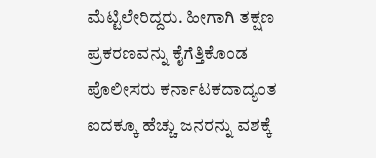ಮೆಟ್ಟಿಲೇರಿದ್ದರು. ಹೀಗಾಗಿ ತಕ್ಷಣ ಪ್ರಕರಣವನ್ನು ಕೈಗೆತ್ತಿಕೊಂಡ ಪೊಲೀಸರು ಕರ್ನಾಟಕದಾದ್ಯಂತ ಐದಕ್ಕೂ ಹೆಚ್ಚು ಜನರನ್ನು ವಶಕ್ಕೆ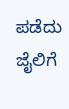ಪಡೆದು ಜೈಲಿಗೆ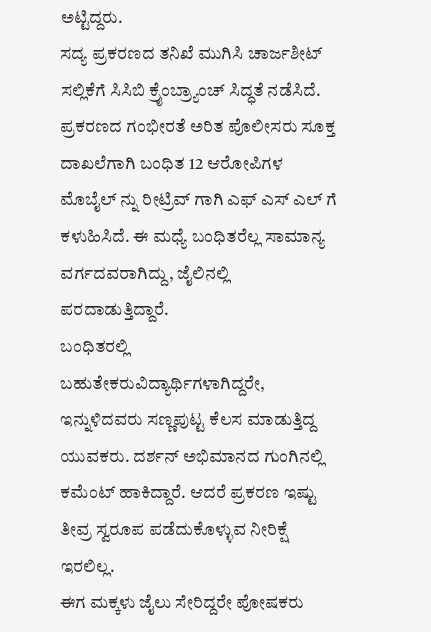ಅಟ್ಟಿದ್ದರು.
ಸದ್ಯ ಪ್ರಕರಣದ ತನಿಖೆ ಮುಗಿಸಿ ಚಾರ್ಜಶೀಟ್ ಸಲ್ಲಿಕೆಗೆ ಸಿಸಿಬಿ ಕ್ರೈಂಬ್ರ್ಯಾಂಚ್ ಸಿದ್ಧತೆ ನಡೆಸಿದೆ. ಪ್ರಕರಣದ ಗಂಭೀರತೆ ಅರಿತ ಪೊಲೀಸರು ಸೂಕ್ತ ದಾಖಲೆಗಾಗಿ ಬಂಧಿತ 12 ಆರೋಪಿಗಳ ಮೊಬೈಲ್ ನ್ನು ರೀಟ್ರಿವ್ ಗಾಗಿ ಎಫ್ ಎಸ್ ಎಲ್ ಗೆ ಕಳುಹಿಸಿದೆ. ಈ ಮಧ್ಯೆ ಬಂಧಿತರೆಲ್ಲ ಸಾಮಾನ್ಯ ವರ್ಗದವರಾಗಿದ್ದು, ಜೈಲಿನಲ್ಲಿ ಪರದಾಡುತ್ತಿದ್ದಾರೆ.
ಬಂಧಿತರಲ್ಲಿ ಬಹುತೇಕರುವಿದ್ಯಾರ್ಥಿಗಳಾಗಿದ್ದರೇ, ಇನ್ನುಳಿದವರು ಸಣ್ಣಪುಟ್ಟ ಕೆಲಸ ಮಾಡುತ್ತಿದ್ದ ಯುವಕರು. ದರ್ಶನ್ ಅಭಿಮಾನದ ಗುಂಗಿನಲ್ಲಿ ಕಮೆಂಟ್ ಹಾಕಿದ್ದಾರೆ. ಆದರೆ ಪ್ರಕರಣ ಇಷ್ಟು ತೀವ್ರ ಸ್ವರೂಪ ಪಡೆದುಕೊಳ್ಳುವ ನೀರಿಕ್ಷೆ ಇರಲಿಲ್ಲ.
ಈಗ ಮಕ್ಕಳು ಜೈಲು ಸೇರಿದ್ದರೇ ಪೋಷಕರು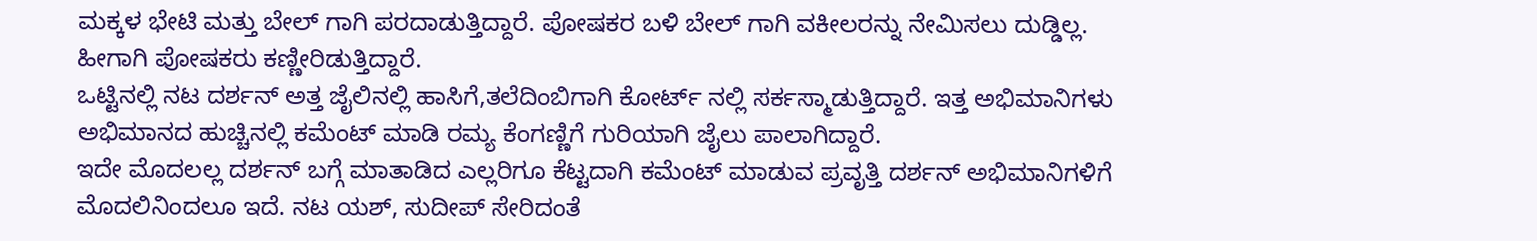ಮಕ್ಕಳ ಭೇಟಿ ಮತ್ತು ಬೇಲ್ ಗಾಗಿ ಪರದಾಡುತ್ತಿದ್ದಾರೆ. ಪೋಷಕರ ಬಳಿ ಬೇಲ್ ಗಾಗಿ ವಕೀಲರನ್ನು ನೇಮಿಸಲು ದುಡ್ಡಿಲ್ಲ. ಹೀಗಾಗಿ ಪೋಷಕರು ಕಣ್ಣೀರಿಡುತ್ತಿದ್ದಾರೆ.
ಒಟ್ಟಿನಲ್ಲಿ ನಟ ದರ್ಶನ್ ಅತ್ತ ಜೈಲಿನಲ್ಲಿ ಹಾಸಿಗೆ,ತಲೆದಿಂಬಿಗಾಗಿ ಕೋರ್ಟ್ ನಲ್ಲಿ ಸರ್ಕಸ್ಮಾಡುತ್ತಿದ್ದಾರೆ. ಇತ್ತ ಅಭಿಮಾನಿಗಳು ಅಭಿಮಾನದ ಹುಚ್ಚಿನಲ್ಲಿ ಕಮೆಂಟ್ ಮಾಡಿ ರಮ್ಯ ಕೆಂಗಣ್ಣಿಗೆ ಗುರಿಯಾಗಿ ಜೈಲು ಪಾಲಾಗಿದ್ದಾರೆ.
ಇದೇ ಮೊದಲಲ್ಲ ದರ್ಶನ್ ಬಗ್ಗೆ ಮಾತಾಡಿದ ಎಲ್ಲರಿಗೂ ಕೆಟ್ಟದಾಗಿ ಕಮೆಂಟ್ ಮಾಡುವ ಪ್ರವೃತ್ತಿ ದರ್ಶನ್ ಅಭಿಮಾನಿಗಳಿಗೆ ಮೊದಲಿನಿಂದಲೂ ಇದೆ. ನಟ ಯಶ್, ಸುದೀಪ್ ಸೇರಿದಂತೆ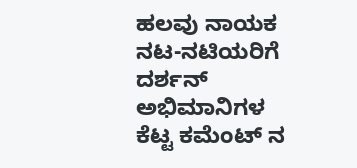ಹಲವು ನಾಯಕ ನಟ-ನಟಿಯರಿಗೆ ದರ್ಶನ್ ಅಭಿಮಾನಿಗಳ ಕೆಟ್ಟ ಕಮೆಂಟ್ ನ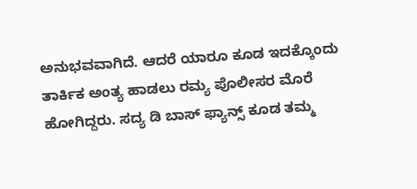ಅನುಭವವಾಗಿದೆ. ಆದರೆ ಯಾರೂ ಕೂಡ ಇದಕ್ಕೊಂದು ತಾರ್ಕಿಕ ಅಂತ್ಯ ಹಾಡಲು ರಮ್ಯ ಪೊಲೀಸರ ಮೊರೆ ಹೋಗಿದ್ದರು. ಸದ್ಯ ಡಿ ಬಾಸ್ ಫ್ಯಾನ್ಸ್ ಕೂಡ ತಮ್ಮ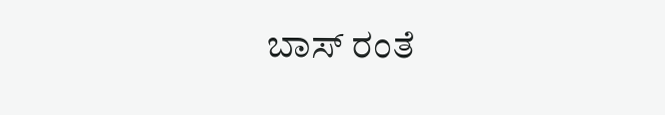ಬಾಸ್ ರಂತೆ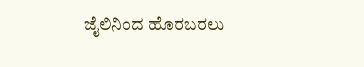ಜೈಲಿನಿಂದ ಹೊರಬರಲು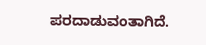ಪರದಾಡುವಂತಾಗಿದೆ.